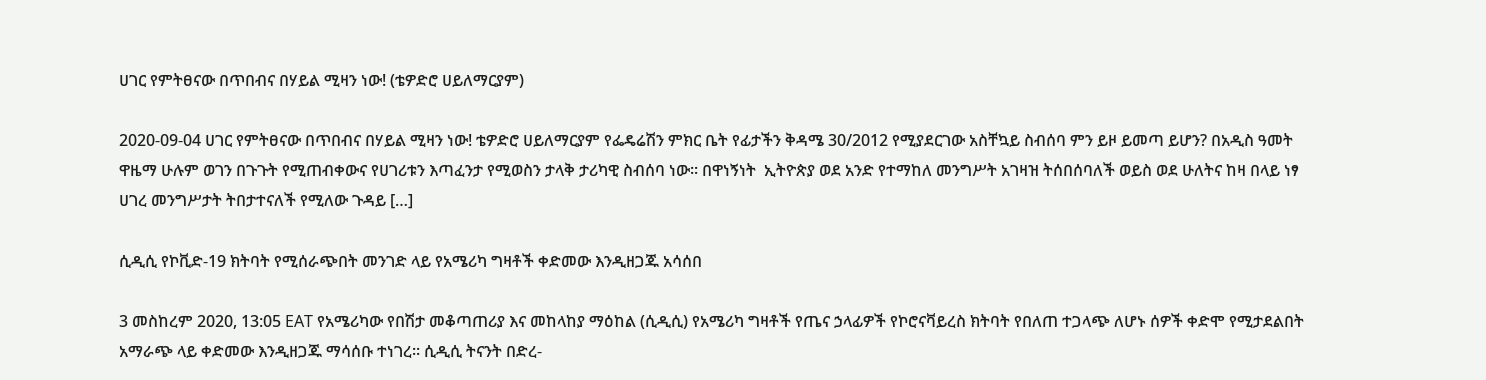ሀገር የምትፀናው በጥበብና በሃይል ሚዛን ነው! (ቴዎድሮ ሀይለማርያም)

2020-09-04 ሀገር የምትፀናው በጥበብና በሃይል ሚዛን ነው! ቴዎድሮ ሀይለማርያም የፌዴሬሽን ምክር ቤት የፊታችን ቅዳሜ 30/2012 የሚያደርገው አስቸኳይ ስብሰባ ምን ይዞ ይመጣ ይሆን? በአዲስ ዓመት ዋዜማ ሁሉም ወገን በጉጉት የሚጠብቀውና የሀገሪቱን እጣፈንታ የሚወስን ታላቅ ታሪካዊ ስብሰባ ነው፡፡ በዋነኝነት  ኢትዮጵያ ወደ አንድ የተማከለ መንግሥት አገዛዝ ትሰበሰባለች ወይስ ወደ ሁለትና ከዛ በላይ ነፃ ሀገረ መንግሥታት ትበታተናለች የሚለው ጉዳይ […]

ሲዲሲ የኮቪድ-19 ክትባት የሚሰራጭበት መንገድ ላይ የአሜሪካ ግዛቶች ቀድመው እንዲዘጋጁ አሳሰበ

3 መስከረም 2020, 13:05 EAT የአሜሪካው የበሽታ መቆጣጠሪያ እና መከላከያ ማዕከል (ሲዲሲ) የአሜሪካ ግዛቶች የጤና ኃላፊዎች የኮሮናቫይረስ ክትባት የበለጠ ተጋላጭ ለሆኑ ሰዎች ቀድሞ የሚታደልበት አማራጭ ላይ ቀድመው እንዲዘጋጁ ማሳሰቡ ተነገረ። ሲዲሲ ትናንት በድረ-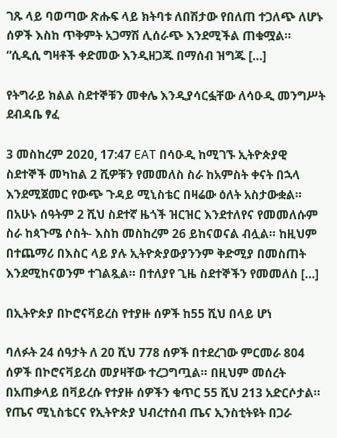ገጹ ላይ ባወጣው ጽሑፍ ላይ ክትባቱ ለበሽታው የበለጠ ተጋለጭ ለሆኑ ሰዎች እስከ ጥቅምት አጋማሽ ሊሰራጭ እንደሚችል ጠቁሟል። “ሲዲሲ ግዛቶች ቀድመው እንዲዘጋጁ በማሰብ ዝግጁ […]

የትግራይ ክልል ስደተኞቹን መቀሌ እንዲያሳርፏቸው ለሳዑዲ መንግሥት ደብዳቤ ፃፈ

3 መስከረም 2020, 17:47 EAT በሳዑዲ ከሚገኙ ኢትዮጵያዊ ስደተኞች መካከል 2 ሺዎቹን የመመለስ ስራ ከአምስት ቀናት በኋላ እንደሚጀመር የውጭ ጉዳይ ሚኒስቴር በዛሬው ዕለት አስታውቋል። በአሁኑ ሰዓትም 2 ሺህ ስደተኛ ዜጎች ዝርዝር እንደተለየና የመመለሱም ስራ ከጳጉሜ ሶስት- እስከ መስከረም 26 ይከናወናል ብሏል። ከዚህም በተጨማሪ በእስር ላይ ያሉ ኢትዮጵያውያንንም ቅድሚያ በመስጠት እንደሚከናወንም ተገልጿል። በተለያየ ጊዜ ስደተኞችን የመመለስ […]

በኢትዮጵያ በኮሮናቫይረስ የተያዙ ሰዎች ከ55 ሺህ በላይ ሆነ

ባለፉት 24 ሰዓታት ለ 20 ሺህ 778 ሰዎች በተደረገው ምርመራ 804 ሰዎች በኮሮናቫይረስ መያዛቸው ተረጋግጧል። በዚህም መሰረት በአጠቃላይ በቫይረሱ የተያዙ ሰዎችን ቁጥር 55 ሺህ 213 አድርሶታል። የጤና ሚኒስቴርና የኢትዮጵያ ህብረተሰብ ጤና ኢንስቲትዩት በጋራ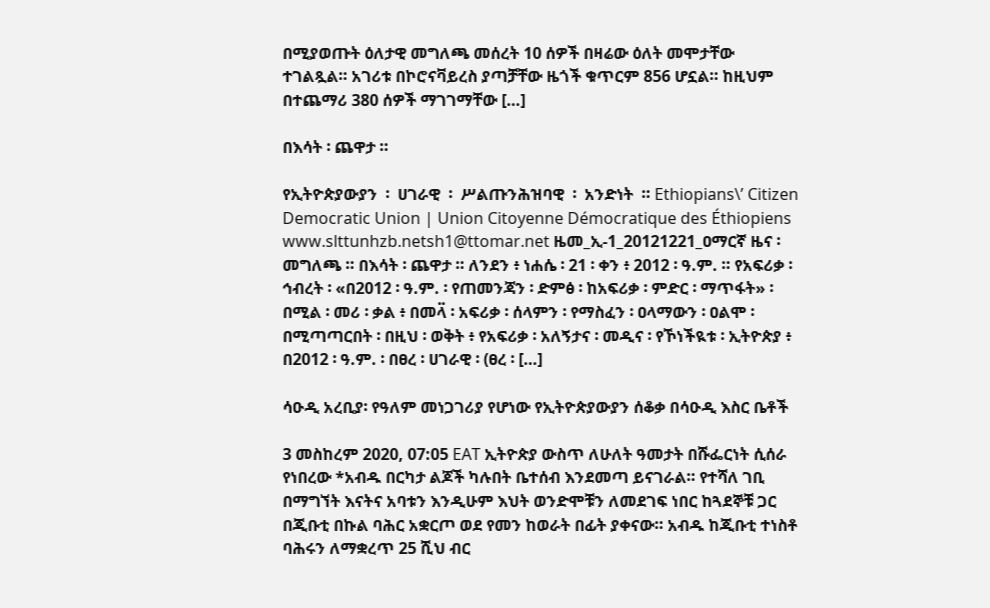በሚያወጡት ዕለታዊ መግለጫ መሰረት 10 ሰዎች በዛሬው ዕለት መሞታቸው ተገልጿል። አገሪቱ በኮሮናቫይረስ ያጣቻቸው ዜጎች ቁጥርም 856 ሆኗል። ከዚህም በተጨማሪ 380 ሰዎች ማገገማቸው […]

በእሳት ፡ ጨዋታ ።

የኢትዮጵያውያን  ፡  ሀገራዊ  ፡  ሥልጡንሕዝባዊ  ፡  አንድነት  ። Ethiopians\’ Citizen Democratic Union | Union Citoyenne Démocratique des Éthiopiens www.slttunhzb.netsh1@ttomar.net ዜመ_ኢ-1_20121221_ዐማርኛ ዜና ፡ መግለጫ ። በእሳት ፡ ጨዋታ ። ለንደን ፥ ነሐሴ ፡ 21 ፡ ቀን ፥ 2012 ፡ ዓ.ም. ። የአፍሪቃ ፡ ኅብረት ፡ «በ2012 ፡ ዓ.ም. ፡ የጠመንጃን ፡ ድምፅ ፡ ከአፍሪቃ ፡ ምድር ፡ ማጥፋት» ፡ በሚል ፡ መሪ ፡ ቃል ፥ በመላ፟ ፡ አፍሪቃ ፡ ሰላምን ፡ የማስፈን ፡ ዐላማውን ፡ ዐልሞ ፡ በሚጣጣርበት ፡ በዚህ ፡ ወቅት ፥ የአፍሪቃ ፡ አለኝታና ፡ መዲና ፡ የኾነችዪቱ ፡ ኢትዮጵያ ፥ በ2012 ፡ ዓ.ም. ፡ በፀረ ፡ ሀገራዊ ፡ (ፀረ ፡ […]

ሳዑዲ አረቢያ፡ የዓለም መነጋገሪያ የሆነው የኢትዮጵያውያን ሰቆቃ በሳዑዲ እስር ቤቶች

3 መስከረም 2020, 07:05 EAT ኢትዮጵያ ውስጥ ለሁለት ዓመታት በሹፌርነት ሲሰራ የነበረው *አብዱ በርካታ ልጆች ካሉበት ቤተሰብ እንደመጣ ይናገራል። የተሻለ ገቢ በማግኘት እናትና አባቱን እንዲሁም እህት ወንድሞቹን ለመደገፍ ነበር ከጓደኞቹ ጋር በጂቡቲ በኩል ባሕር አቋርጦ ወደ የመን ከወራት በፊት ያቀናው። አብዱ ከጂቡቲ ተነስቶ ባሕሩን ለማቋረጥ 25 ሺህ ብር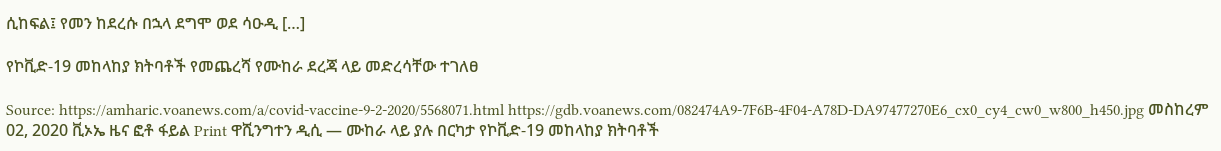ሲከፍል፤ የመን ከደረሱ በኋላ ደግሞ ወደ ሳዑዲ […]

የኮቪድ-19 መከላከያ ክትባቶች የመጨረሻ የሙከራ ደረጃ ላይ መድረሳቸው ተገለፀ

Source: https://amharic.voanews.com/a/covid-vaccine-9-2-2020/5568071.html https://gdb.voanews.com/082474A9-7F6B-4F04-A78D-DA97477270E6_cx0_cy4_cw0_w800_h450.jpg መስከረም 02, 2020 ቪኦኤ ዜና ፎቶ ፋይል Print ዋሺንግተን ዲሲ — ሙከራ ላይ ያሉ በርካታ የኮቪድ-19 መከላከያ ክትባቶች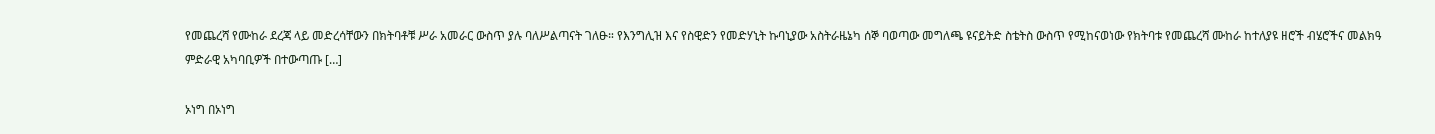የመጨረሻ የሙከራ ደረጃ ላይ መድረሳቸውን በክትባቶቹ ሥራ አመራር ውስጥ ያሉ ባለሥልጣናት ገለፁ። የእንግሊዝ እና የስዊድን የመድሃኒት ኩባኒያው አስትራዜኔካ ሰኞ ባወጣው መግለጫ ዩናይትድ ስቴትስ ውስጥ የሚከናወነው የክትባቱ የመጨረሻ ሙከራ ከተለያዩ ዘሮች ብሄሮችና መልክዓ ምድራዊ አካባቢዎች በተውጣጡ […]

ኦነግ በኦነግ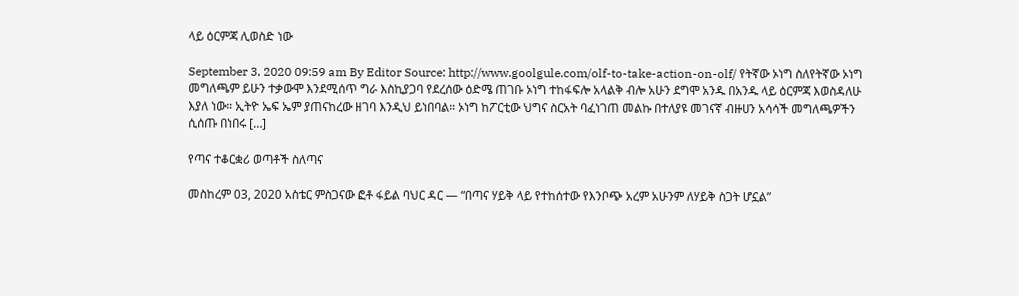ላይ ዕርምጃ ሊወስድ ነው

September 3, 2020 09:59 am By Editor Source: http://www.goolgule.com/olf-to-take-action-on-olf/ የትኛው ኦነግ ስለየትኛው ኦነግ መግለጫም ይሁን ተቃውሞ እንደሚሰጥ ግራ እስኪያጋባ የደረሰው ዕድሜ ጠገቡ ኦነግ ተከፋፍሎ አላልቅ ብሎ አሁን ደግሞ አንዱ በአንዱ ላይ ዕርምጃ እወስዳለሁ እያለ ነው። ኢትዮ ኤፍ ኤም ያጠናከረው ዘገባ እንዲህ ይነበባል። ኦነግ ከፖርቲው ህግና ስርአት ባፈነገጠ መልኩ በተለያዩ መገናኛ ብዙሀን አሳሳች መግለጫዎችን ሲሰጡ በነበሩ […]

የጣና ተቆርቋሪ ወጣቶች ስለጣና

መስከረም 03, 2020 አስቴር ምስጋናው ፎቶ ፋይል ባህር ዳር — “በጣና ሃይቅ ላይ የተከሰተው የእንቦጭ አረም አሁንም ለሃይቅ ስጋት ሆኗል”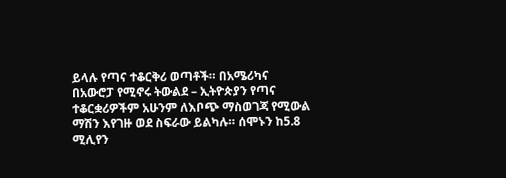ይላሉ የጣና ተቆርቅሪ ወጣቶች። በአሜሪካና በአውሮፓ የሚኖሩ ትውልደ – ኢትዮጵያን የጣና ተቆርቋሪዎችም አሁንም ለእቦጭ ማስወገጃ የሚውል ማሽን እየገዙ ወደ ስፍራው ይልካሉ። ሰሞኑን ከ5.8 ሚሊየን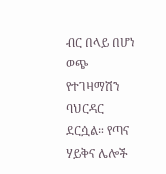ብር በላይ በሆነ ወጭ የተገዛማሽን ባህርዳር ደርሷል። የጣና ሃይቅና ሌሎች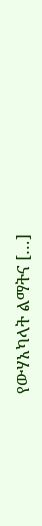የውሃአካላት ልማትና […]